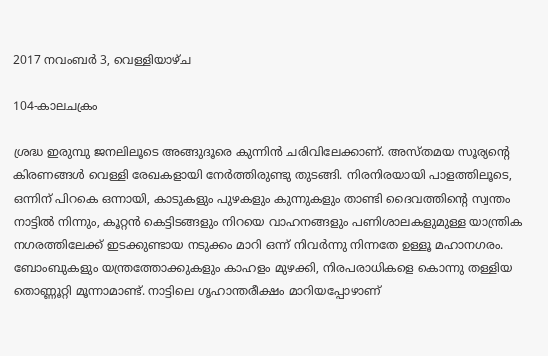2017 നവംബർ 3, വെള്ളിയാഴ്‌ച

104-കാലചക്രം

ശ്രദ്ധ ഇരുമ്പു ജനലിലൂടെ അങ്ങുദൂരെ കുന്നിൻ ചരിവിലേക്കാണ്. അസ്തമയ സൂര്യന്റെ കിരണങ്ങൾ വെള്ളി രേഖകളായി നേർത്തിരുണ്ടു തുടങ്ങി. നിരനിരയായി പാളത്തിലൂടെ, ഒന്നിന് പിറകെ ഒന്നായി, കാടുകളും പുഴകളും കുന്നുകളും താണ്ടി ദൈവത്തിന്റെ സ്വന്തം നാട്ടിൽ നിന്നും, കൂറ്റൻ കെട്ടിടങ്ങളും നിറയെ വാഹനങ്ങളും പണിശാലകളുമുള്ള യാന്ത്രിക നഗരത്തിലേക്ക് ഇടക്കുണ്ടായ നടുക്കം മാറി ഒന്ന് നിവർന്നു നിന്നതേ ഉള്ളൂ മഹാനഗരം. ബോംബുകളും യന്ത്രത്തോക്കുകളും കാഹളം മുഴക്കി, നിരപരാധികളെ കൊന്നു തള്ളിയ തൊണ്ണൂറ്റി മൂന്നാമാണ്ട്. നാട്ടിലെ ഗൃഹാന്തരീക്ഷം മാറിയപ്പോഴാണ്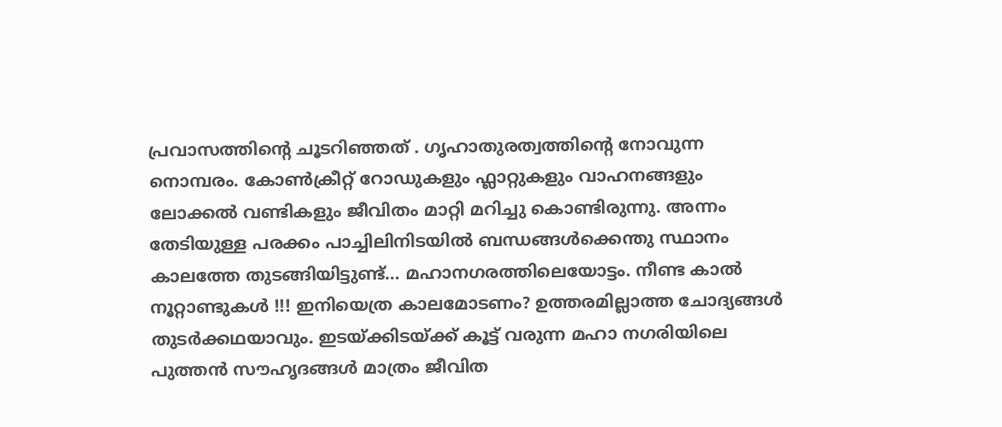പ്രവാസത്തിന്റെ ചൂടറിഞ്ഞത് . ഗൃഹാതുരത്വത്തിന്റെ നോവുന്ന നൊമ്പരം. കോൺക്രീറ്റ് റോഡുകളും ഫ്ലാറ്റുകളും വാഹനങ്ങളും ലോക്കൽ വണ്ടികളും ജീവിതം മാറ്റി മറിച്ചു കൊണ്ടിരുന്നു. അന്നം തേടിയുള്ള പരക്കം പാച്ചിലിനിടയിൽ ബന്ധങ്ങൾക്കെന്തു സ്ഥാനം കാലത്തേ തുടങ്ങിയിട്ടുണ്ട്... മഹാനഗരത്തിലെയോട്ടം. നീണ്ട കാൽ നൂറ്റാണ്ടുകൾ !!! ഇനിയെത്ര കാലമോടണം? ഉത്തരമില്ലാത്ത ചോദ്യങ്ങൾ തുടർക്കഥയാവും. ഇടയ്ക്കിടയ്ക്ക് കൂട്ട് വരുന്ന മഹാ നഗരിയിലെ പുത്തൻ സൗഹൃദങ്ങൾ മാത്രം ജീവിത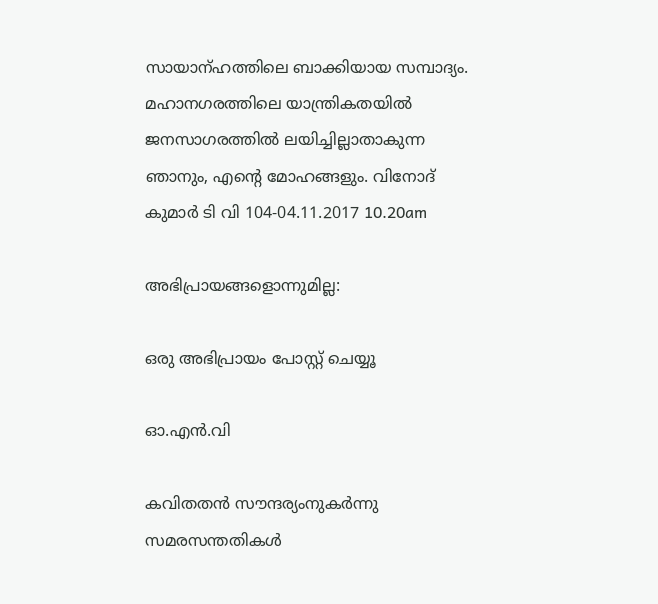സായാന്ഹത്തിലെ ബാക്കിയായ സമ്പാദ്യം. മഹാനഗരത്തിലെ യാന്ത്രികതയിൽ ജനസാഗരത്തിൽ ലയിച്ചില്ലാതാകുന്ന ഞാനും, എന്റെ മോഹങ്ങളും. വിനോദ് കുമാർ ടി വി 104-04.11.2017 10.20am

അഭിപ്രായങ്ങളൊന്നുമില്ല:

ഒരു അഭിപ്രായം പോസ്റ്റ് ചെയ്യൂ

ഓ.എൻ.വി

കവിതതൻ സൗന്ദര്യംനുകർന്നു  സമരസന്തതികൾ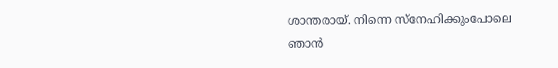ശാന്തരായ്. നിന്നെ സ്നേഹിക്കുംപോലെ ഞാൻ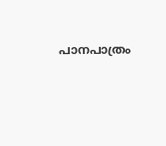പാനപാത്രം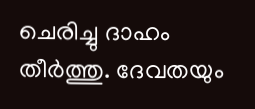ചെരിച്ചു ദാഹം തീർത്തു. ദേവതയും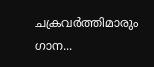ചക്രവർത്തിമാരും‍  ഗാന...